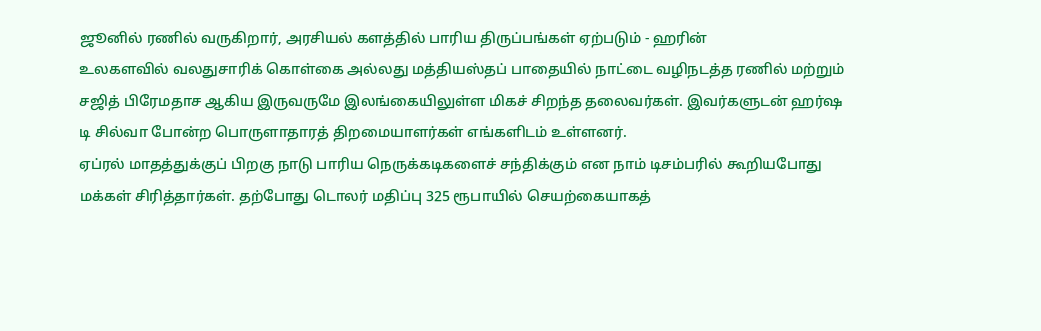ஜூனில் ரணில் வருகிறார், அரசியல் களத்தில் பாரிய திருப்பங்கள் ஏற்படும் - ஹரின்
உலகளவில் வலதுசாரிக் கொள்கை அல்லது மத்தியஸ்தப் பாதையில் நாட்டை வழிநடத்த ரணில் மற்றும் சஜித் பிரேமதாச ஆகிய இருவருமே இலங்கையிலுள்ள மிகச் சிறந்த தலைவர்கள். இவர்களுடன் ஹர்ஷ டி சில்வா போன்ற பொருளாதாரத் திறமையாளர்கள் எங்களிடம் உள்ளனர்.
ஏப்ரல் மாதத்துக்குப் பிறகு நாடு பாரிய நெருக்கடிகளைச் சந்திக்கும் என நாம் டிசம்பரில் கூறியபோது மக்கள் சிரித்தார்கள். தற்போது டொலர் மதிப்பு 325 ரூபாயில் செயற்கையாகத்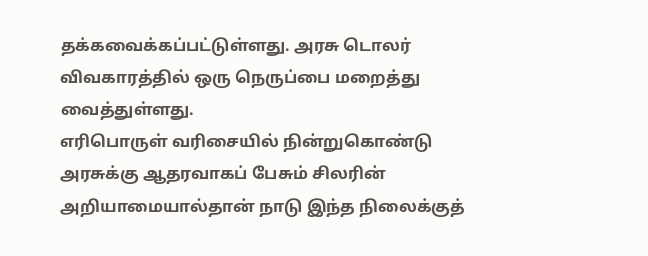தக்கவைக்கப்பட்டுள்ளது. அரசு டொலர் விவகாரத்தில் ஒரு நெருப்பை மறைத்து வைத்துள்ளது.
எரிபொருள் வரிசையில் நின்றுகொண்டு அரசுக்கு ஆதரவாகப் பேசும் சிலரின் அறியாமையால்தான் நாடு இந்த நிலைக்குத்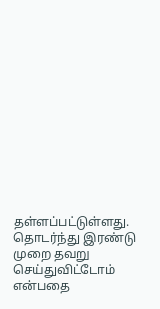தள்ளப்பட்டுள்ளது. தொடர்ந்து இரண்டு முறை தவறு செய்துவிட்டோம் என்பதை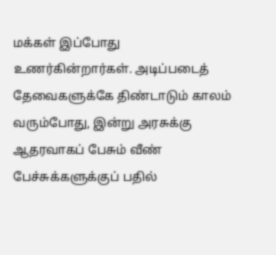மக்கள் இப்போது உணர்கின்றார்கள். அடிப்படைத் தேவைகளுக்கே திண்டாடும் காலம் வரும்போது, இன்று அரசுக்கு ஆதரவாகப் பேசும் வீண் பேச்சுக்களுக்குப் பதில்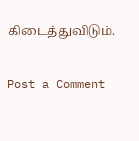கிடைத்துவிடும்.

Post a Comment